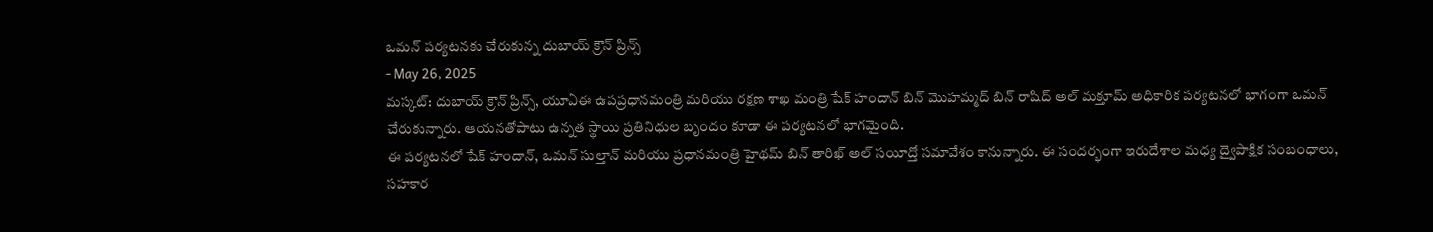ఒమన్ పర్యటనకు చేరుకున్న దుబాయ్ క్రౌన్ ప్రిన్స్
- May 26, 2025
మస్కట్: దుబాయ్ క్రౌన్ ప్రిన్స్, యూఏఈ ఉపప్రధానమంత్రి మరియు రక్షణ శాఖ మంత్రి షేక్ హందాన్ బిన్ మొహమ్మద్ బిన్ రాషిద్ అల్ మక్తూమ్ అధికారిక పర్యటనలో భాగంగా ఒమన్ చేరుకున్నారు. ఆయనతోపాటు ఉన్నత స్థాయి ప్రతినిధుల బృందం కూడా ఈ పర్యటనలో భాగమైంది.
ఈ పర్యటనలో షేక్ హందాన్, ఒమన్ సుల్తాన్ మరియు ప్రధానమంత్రి హైథమ్ బిన్ తారిఖ్ అల్ సయీద్తో సమావేశం కానున్నారు. ఈ సందర్భంగా ఇరుదేశాల మధ్య ద్వైపాక్షిక సంబంధాలు, సహకార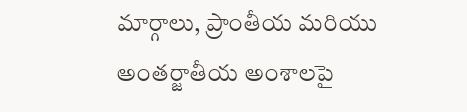మార్గాలు, ప్రాంతీయ మరియు అంతర్జాతీయ అంశాలపై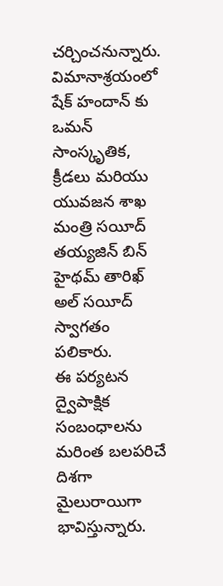చర్చించనున్నారు.
విమానాశ్రయంలో షేక్ హందాన్ కు ఒమన్ సాంస్కృతిక, క్రీడలు మరియు యువజన శాఖ మంత్రి సయీద్ తయ్యజిన్ బిన్ హైథమ్ తారిఖ్ అల్ సయీద్ స్వాగతం పలికారు.
ఈ పర్యటన ద్వైపాక్షిక సంబంధాలను మరింత బలపరిచే దిశగా మైలురాయిగా భావిస్తున్నారు.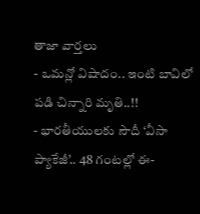తాజా వార్తలు
- ఒమన్లో విషాదం.. ఇంటి బావిలో పడి చిన్నారి మృతి..!!
- భారతీయులకు సౌదీ ‘వీసా ప్యాకేజీ’.. 48 గంటల్లో ఈ-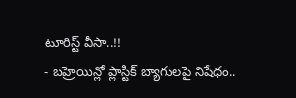టూరిస్ట్ వీసా..!!
- బహ్రెయిన్లో ప్లాస్టిక్ బ్యాగులపై నిషేధం..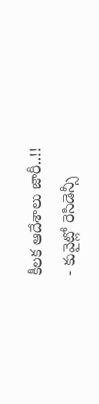కీలక ఆదేశాలు జారీ..!!
- కువైట్లో రెసిడెన్సీ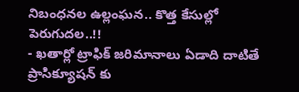నిబంధనల ఉల్లంఘన.. కొత్త కేసుల్లో పెరుగుదల..!!
- ఖతార్లో ట్రాఫిక్ జరిమానాలు ఏడాది దాటితే ప్రాసిక్యూషన్ కు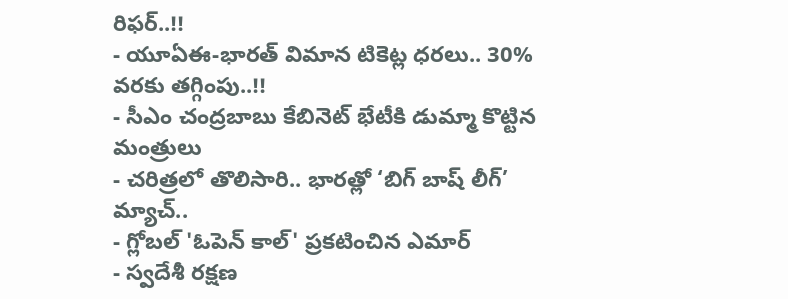రిఫర్..!!
- యూఏఈ-భారత్ విమాన టికెట్ల ధరలు.. 30% వరకు తగ్గింపు..!!
- సీఎం చంద్రబాబు కేబినెట్ భేటీకి డుమ్మా కొట్టిన మంత్రులు
- చరిత్రలో తొలిసారి.. భారత్లో ‘బిగ్ బాష్ లీగ్’ మ్యాచ్..
- గ్లోబల్ 'ఓపెన్ కాల్' ప్రకటించిన ఎమార్
- స్వదేశీ రక్షణ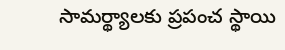సామర్థ్యాలకు ప్రపంచ స్థాయి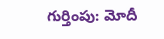గుర్తింపు: మోదీ